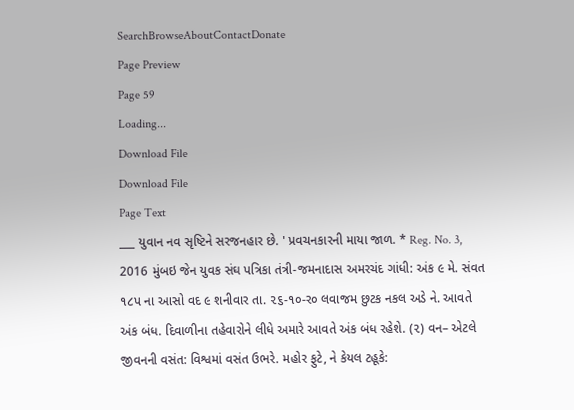SearchBrowseAboutContactDonate
Page Preview
Page 59
Loading...
Download File
Download File
Page Text
___ યુવાન નવ સૃષ્ટિને સરજનહાર છે. ' પ્રવચનકારની માયા જાળ. * Reg. No. 3, 2016 મુંબઇ જેન યુવક સંઘ પત્રિકા તંત્રી-જમનાદાસ અમરચંદ ગાંધી: અંક ૯ મે. સંવત ૧૮પ ના આસો વદ ૯ શનીવાર તા. ૨૬-૧૦-ર૦ લવાજમ છુટક નકલ અડે ને. આવતે અંક બંધ. દિવાળીના તહેવારોને લીધે અમારે આવતે અંક બંધ રહેશે. (૨) વન– એટલે જીવનની વસંત: વિશ્વમાં વસંત ઉભરે. મહોર ફુટે, ને કેયલ ટહૂકે: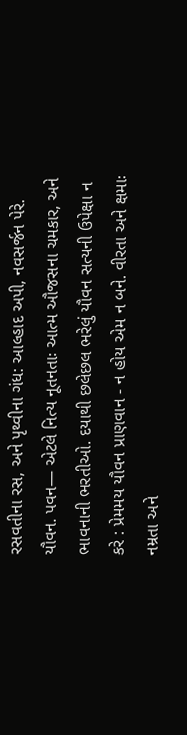રસવતીના રસ, અને પૃથ્વીના ગંધ: આલ્હાદ અપી, નવસર્જન પેરે. યૌવન. પવન— એટલે નિત્ય નૂતનતાઃ આત્મ ઔજસના ચમકાર, અને ભાવનાની ભરતીઓ. દયાથી છલેછલ ભરેલું યૌવન સત્યની ઉપેક્ષા ન કરે : પ્રેમમય યૌવન પ્રાણવાન - ન હોય એમ ન બને. વીરતા અને ક્ષમાઃ નમ્રતા અને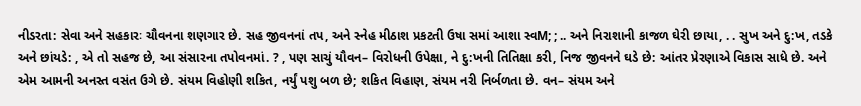નીડરતા: સેવા અને સહકારઃ ચૌવનના શણગાર છે. સહ જીવનનાં તપ, અને સ્નેહ મીઠાશ પ્રકટતી ઉષા સમાં આશા સ્વM; ; .. અને નિરાશાની કાજળ ઘેરી છાયા, . . સુખ અને દુ:ખ, તડકે અને છાંયડે: , એ તો સહજ છે, આ સંસારના તપોવનમાં. ? , પણ સાચું યૌવન– વિરોધની ઉપેક્ષા, ને દુ:ખની તિતિક્ષા કરી, નિજ જીવનને ઘડે છે: આંતર પ્રેરણાએ વિકાસ સાધે છે. અને એમ આમની અનસ્ત વસંત ઉગે છે. સંયમ વિહોણી શકિત, નર્યું પશુ બળ છે; શકિત વિહાણ, સંયમ નરી નિર્બળતા છે. વન– સંયમ અને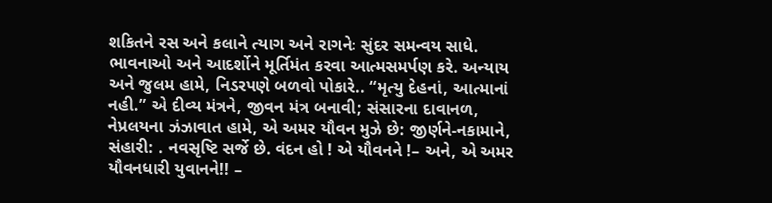શકિતને રસ અને કલાને ત્યાગ અને રાગનેઃ સુંદર સમન્વય સાધે. ભાવનાઓ અને આદર્શોને મૂર્તિમંત કરવા આત્મસમર્પણ કરે. અન્યાય અને જુલમ હામે, નિડરપણે બળવો પોકારે.. “મૃત્યુ દેહનાં, આત્માનાં નહી.” એ દીવ્ય મંત્રને, જીવન મંત્ર બનાવી; સંસારના દાવાનળ, નેપ્રલયના ઝંઝાવાત હામે, એ અમર યૌવન મુઝે છે: જીર્ણને-નકામાને, સંહારી: . નવસૃષ્ટિ સર્જે છે. વંદન હો ! એ યૌવનને !– અને, એ અમર યૌવનધારી યુવાનને!! –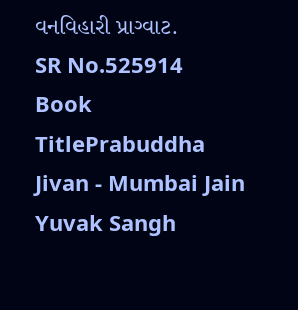વનવિહારી પ્રાગ્વાટ.
SR No.525914
Book TitlePrabuddha Jivan - Mumbai Jain Yuvak Sangh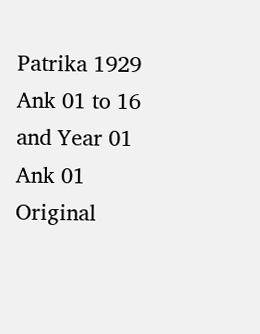Patrika 1929 Ank 01 to 16 and Year 01 Ank 01
Original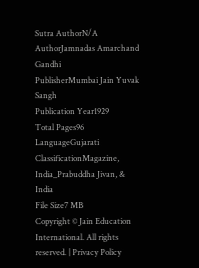Sutra AuthorN/A
AuthorJamnadas Amarchand Gandhi
PublisherMumbai Jain Yuvak Sangh
Publication Year1929
Total Pages96
LanguageGujarati
ClassificationMagazine, India_Prabuddha Jivan, & India
File Size7 MB
Copyright © Jain Education International. All rights reserved. | Privacy Policy